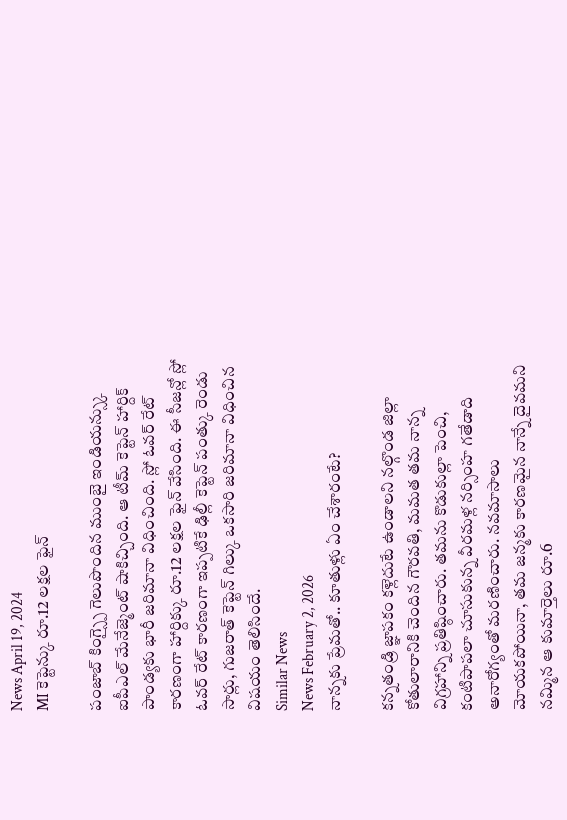News April 19, 2024
MI కెప్టెన్కు రూ.12 లక్షల ఫైన్

పంజాబ్ కింగ్స్పై గెలుపొందిన ముంబై ఇండియన్స్కు ఐపీఎల్ మేనేజ్మెంట్ షాకిచ్చింది. ఆ టీమ్ కెప్టెన్ హార్దిక్ పాండ్యకు భారీ జరిమానా విధించింది. స్లో ఓవర్ రేట్ కారణంగా హార్దిక్కు రూ.12 లక్షల ఫైన్ వేసింది. ఈ సీజన్లో స్లో ఓవర్ రేట్ కారణంగా ఇప్పటికే ఢిల్లీ కెప్టెన్ పంత్కు రెండు సార్లు, గుజరాత్ కెప్టెన్ గిల్కు ఒకసారి జరిమానా విధించిన విషయం తెలిసిందే.
Similar News
News February 2, 2026
నాన్నకు ప్రేమతో.. కూతుళ్లు ఏం చేశారంటే?

కన్నతండ్రి జ్ఞాపకం కళ్లెదుటే ఉండాలని నల్గొండ జిల్లా కోతులారానికి చెందిన గౌరవతి, మమత తమ నాన్న విగ్రహాన్ని ప్రతిష్ఠించారు. తమను కొడుకుల్లా పెంచి, కంటిపాపలా చూసుకున్న వీరమళ్ల నర్సింహ గతేడాది అనారోగ్యంతో మరణించారు. నవమాసాలు మోయకపోయినా, తమ జన్మకు కారణమైన నాన్నే దైవమని నమ్మిన ఆ కుమార్తెలు రూ.6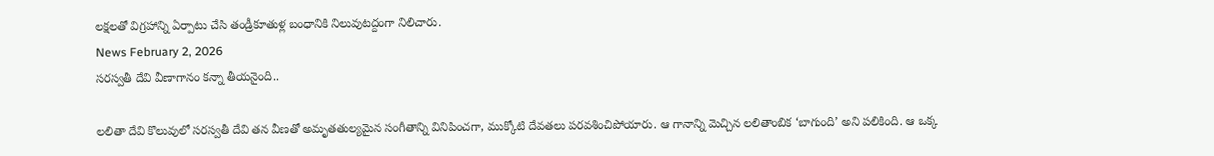లక్షలతో విగ్రహాన్ని ఏర్పాటు చేసి తండ్రీకూతుళ్ల బంధానికి నిలువుటద్దంగా నిలిచారు.
News February 2, 2026
సరస్వతీ దేవి వీణాగానం కన్నా తీయనైంది..

లలితా దేవి కొలువులో సరస్వతీ దేవి తన వీణతో అమృతతుల్యమైన సంగీతాన్ని వినిపించగా, ముక్కోటి దేవతలు పరవశించిపోయారు. ఆ గానాన్ని మెచ్చిన లలితాంబిక ‘బాగుంది’ అని పలికింది. ఆ ఒక్క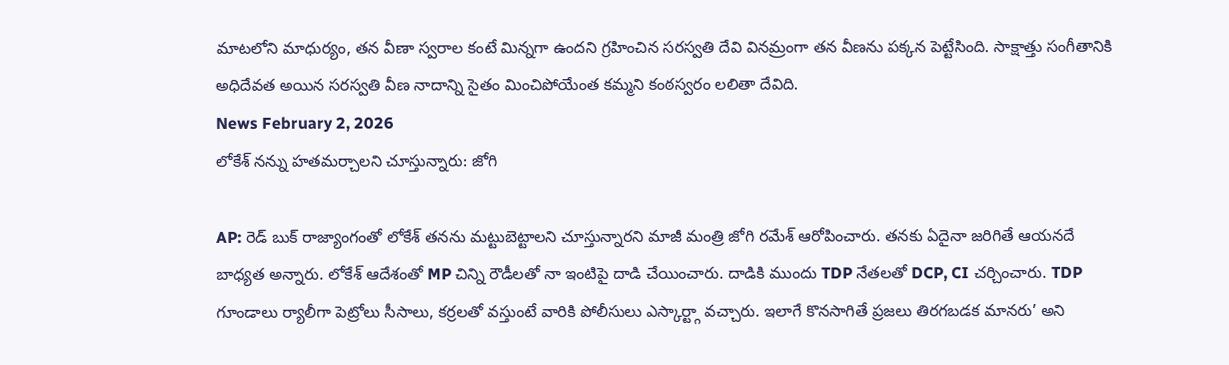మాటలోని మాధుర్యం, తన వీణా స్వరాల కంటే మిన్నగా ఉందని గ్రహించిన సరస్వతి దేవి వినమ్రంగా తన వీణను పక్కన పెట్టేసింది. సాక్షాత్తు సంగీతానికి అధిదేవత అయిన సరస్వతి వీణ నాదాన్ని సైతం మించిపోయేంత కమ్మని కంఠస్వరం లలితా దేవిది.
News February 2, 2026
లోకేశ్ నన్ను హతమర్చాలని చూస్తున్నారు: జోగి

AP: రెడ్ బుక్ రాజ్యాంగంతో లోకేశ్ తనను మట్టుబెట్టాలని చూస్తున్నారని మాజీ మంత్రి జోగి రమేశ్ ఆరోపించారు. తనకు ఏదైనా జరిగితే ఆయనదే బాధ్యత అన్నారు. లోకేశ్ ఆదేశంతో MP చిన్ని రౌడీలతో నా ఇంటిపై దాడి చేయించారు. దాడికి ముందు TDP నేతలతో DCP, CI చర్చించారు. TDP గూండాలు ర్యాలీగా పెట్రోలు సీసాలు, కర్రలతో వస్తుంటే వారికి పోలీసులు ఎస్కార్ట్గా వచ్చారు. ఇలాగే కొనసాగితే ప్రజలు తిరగబడక మానరు’ అని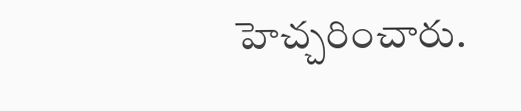హెచ్చరించారు.